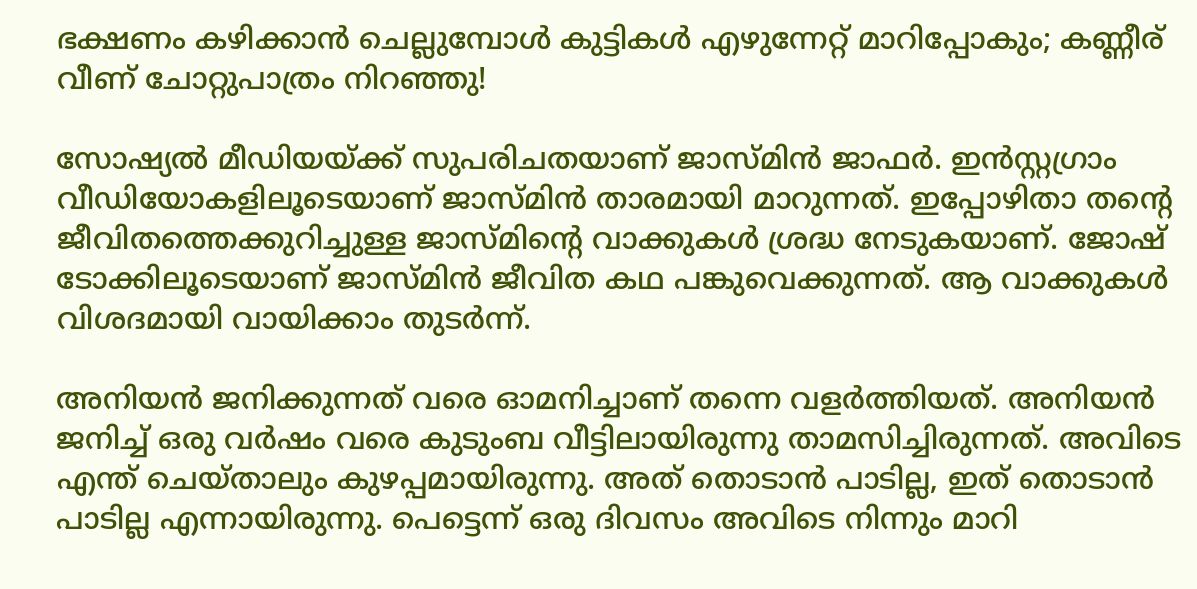ഭക്ഷണം കഴിക്കാന്‍ ചെല്ലുമ്പോള്‍ കുട്ടികള്‍ എഴുന്നേറ്റ് മാറിപ്പോകും; കണ്ണീര് വീണ് ചോറ്റുപാത്രം നിറഞ്ഞു!

സോഷ്യല്‍ മീഡിയയ്ക്ക് സുപരിചതയാണ് ജാസ്മിന്‍ ജാഫര്‍. ഇന്‍സ്റ്റഗ്രാം വീഡിയോകളിലൂടെയാണ് ജാസ്മിന്‍ താരമായി മാറുന്നത്. ഇപ്പോഴിതാ തന്റെ ജീവിതത്തെക്കുറിച്ചുള്ള ജാസ്മിന്റെ വാക്കുകള്‍ ശ്രദ്ധ നേടുകയാണ്. ജോഷ് ടോക്കിലൂടെയാണ് ജാസ്മിന്‍ ജീവിത കഥ പങ്കുവെക്കുന്നത്. ആ വാക്കുകള്‍ വിശദമായി വായിക്കാം തുടര്‍ന്ന്.

അനിയന്‍ ജനിക്കുന്നത് വരെ ഓമനിച്ചാണ് തന്നെ വളര്‍ത്തിയത്. അനിയന്‍ ജനിച്ച് ഒരു വര്‍ഷം വരെ കുടുംബ വീട്ടിലായിരുന്നു താമസിച്ചിരുന്നത്. അവിടെ എന്ത് ചെയ്താലും കുഴപ്പമായിരുന്നു. അത് തൊടാന്‍ പാടില്ല, ഇത് തൊടാന്‍ പാടില്ല എന്നായിരുന്നു. പെട്ടെന്ന് ഒരു ദിവസം അവിടെ നിന്നും മാറി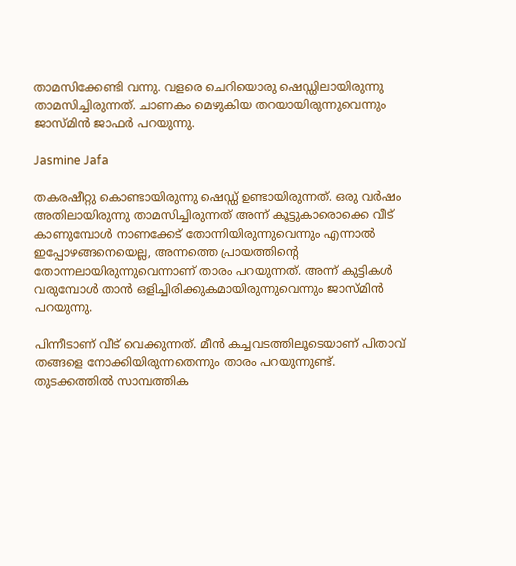താമസിക്കേണ്ടി വന്നു. വളരെ ചെറിയൊരു ഷെഡ്ഡിലായിരുന്നു താമസിച്ചിരുന്നത്. ചാണകം മെഴുകിയ തറയായിരുന്നുവെന്നും ജാസ്മിന്‍ ജാഫര്‍ പറയുന്നു.

Jasmine Jafa

തകരഷീറ്റു കൊണ്ടായിരുന്നു ഷെഡ്ഡ് ഉണ്ടായിരുന്നത്. ഒരു വര്‍ഷം അതിലായിരുന്നു താമസിച്ചിരുന്നത് അന്ന് കൂട്ടുകാരൊക്കെ വീട് കാണുമ്പോള്‍ നാണക്കേട് തോന്നിയിരുന്നുവെന്നും എന്നാല്‍ ഇപ്പോഴങ്ങനെയെല്ല, അന്നത്തെ പ്രായത്തിന്റെ തോന്നലായിരുന്നുവെന്നാണ് താരം പറയുന്നത്. അന്ന് കുട്ടികള്‍ വരുമ്പോള്‍ താന്‍ ഒളിച്ചിരിക്കുകമായിരുന്നുവെന്നും ജാസ്മിന്‍ പറയുന്നു.

പിന്നീടാണ് വീട് വെക്കുന്നത്. മീന്‍ കച്ചവടത്തിലൂടെയാണ് പിതാവ് തങ്ങളെ നോക്കിയിരുന്നതെന്നും താരം പറയുന്നുണ്ട്. തുടക്കത്തില്‍ സാമ്പത്തിക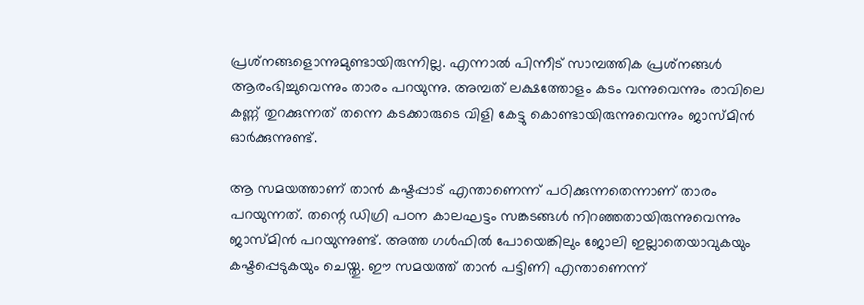പ്രശ്‌നങ്ങളൊന്നുമുണ്ടായിരുന്നില്ല. എന്നാല്‍ പിന്നീട് സാമ്പത്തിക പ്രശ്‌നങ്ങള്‍ ആരംഭിച്ചുവെന്നും താരം പറയുന്നു. അമ്പത് ലക്ഷത്തോളം കടം വന്നുവെന്നും രാവിലെ കണ്ണ് തുറക്കുന്നത് തന്നെ കടക്കാരുടെ വിളി കേട്ടു കൊണ്ടായിരുന്നുവെന്നും ജാസ്മിന്‍ ഓര്‍ക്കുന്നുണ്ട്.

ആ സമയത്താണ് താന്‍ കഷ്ടപ്പാട് എന്താണെന്ന് പഠിക്കുന്നതെന്നാണ് താരം പറയുന്നത്. തന്റെ ഡിഗ്രി പഠന കാലഘട്ടം സങ്കടങ്ങള്‍ നിറഞ്ഞതായിരുന്നുവെന്നും ജാസ്മിന്‍ പറയുന്നുണ്ട്. അത്ത ഗള്‍ഫില്‍ പോയെങ്കിലും ജോലി ഇല്ലാതെയാവുകയും കഷ്ടപ്പെടുകയും ചെയ്തു. ഈ സമയത്ത് താന്‍ പട്ടിണി എന്താണെന്ന്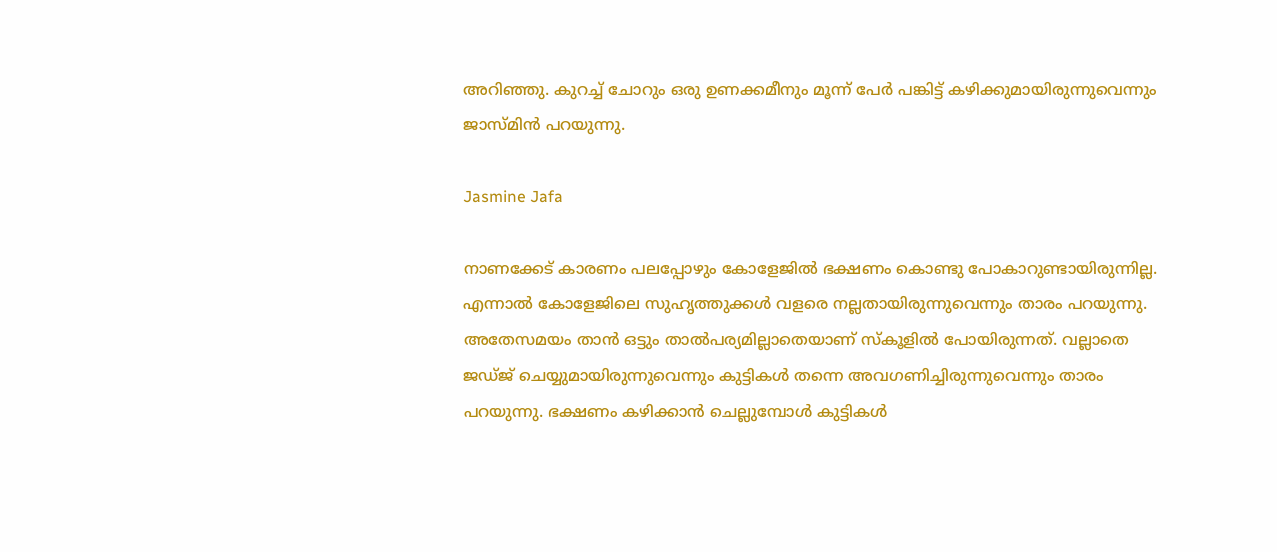അറിഞ്ഞു. കുറച്ച് ചോറും ഒരു ഉണക്കമീനും മൂന്ന് പേര്‍ പങ്കിട്ട് കഴിക്കുമായിരുന്നുവെന്നും ജാസ്മിന്‍ പറയുന്നു.

Jasmine Jafa

നാണക്കേട് കാരണം പലപ്പോഴും കോളേജില്‍ ഭക്ഷണം കൊണ്ടു പോകാറുണ്ടായിരുന്നില്ല. എന്നാല്‍ കോളേജിലെ സുഹൃത്തുക്കള്‍ വളരെ നല്ലതായിരുന്നുവെന്നും താരം പറയുന്നു. അതേസമയം താന്‍ ഒട്ടും താല്‍പര്യമില്ലാതെയാണ് സ്‌കൂളില്‍ പോയിരുന്നത്. വല്ലാതെ ജഡ്ജ് ചെയ്യുമായിരുന്നുവെന്നും കുട്ടികള്‍ തന്നെ അവഗണിച്ചിരുന്നുവെന്നും താരം പറയുന്നു. ഭക്ഷണം കഴിക്കാന്‍ ചെല്ലുമ്പോള്‍ കുട്ടികള്‍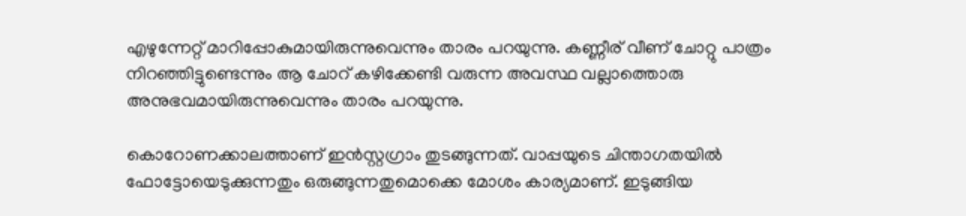എഴുന്നേറ്റ് മാറിപ്പോകുമായിരുന്നുവെന്നും താരം പറയുന്നു. കണ്ണീര് വീണ് ചോറ്റു പാത്രം നിറഞ്ഞിട്ടുണ്ടെന്നും ആ ചോറ് കഴിക്കേണ്ടി വരുന്ന അവസ്ഥ വല്ലാത്തൊരു അനുഭവമായിരുന്നുവെന്നും താരം പറയുന്നു.

കൊറോണക്കാലത്താണ് ഇന്‍സ്റ്റഗ്രാം തുടങ്ങുന്നത്. വാപ്പയുടെ ചിന്താഗതയില്‍ ഫോട്ടോയെടുക്കുന്നതും ഒരുങ്ങുന്നതുമൊക്കെ മോശം കാര്യമാണ്. ഇടുങ്ങിയ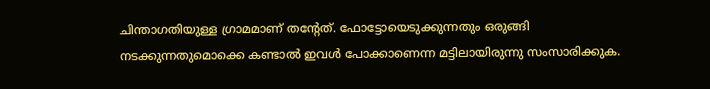ചിന്താഗതിയുള്ള ഗ്രാമമാണ് തന്റേത്. ഫോട്ടോയെടുക്കുന്നതും ഒരുങ്ങി നടക്കുന്നതുമൊക്കെ കണ്ടാല്‍ ഇവള്‍ പോക്കാണെന്ന മട്ടിലായിരുന്നു സംസാരിക്കുക.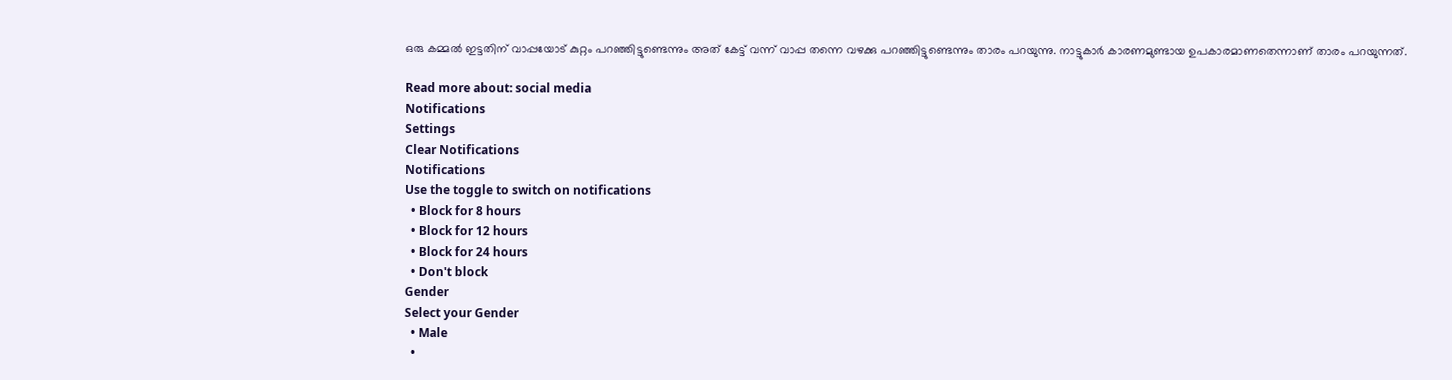ഒരു കമ്മല്‍ ഇട്ടതിന് വാപ്പയോട് കുറ്റം പറഞ്ഞിട്ടുണ്ടെന്നും അത് കേട്ട് വന്ന് വാപ്പ തന്നെ വഴക്കു പറഞ്ഞിട്ടുണ്ടെന്നും താരം പറയുന്നു. നാട്ടുകാര്‍ കാരണമുണ്ടായ ഉപകാരമാണതെന്നാണ് താരം പറയുന്നത്.

Read more about: social media
Notifications
Settings
Clear Notifications
Notifications
Use the toggle to switch on notifications
  • Block for 8 hours
  • Block for 12 hours
  • Block for 24 hours
  • Don't block
Gender
Select your Gender
  • Male
  •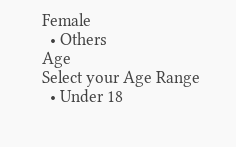Female
  • Others
Age
Select your Age Range
  • Under 18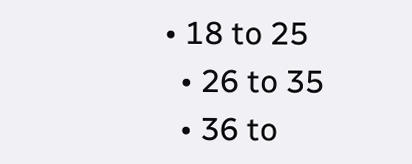• 18 to 25
  • 26 to 35
  • 36 to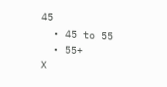45
  • 45 to 55
  • 55+
X